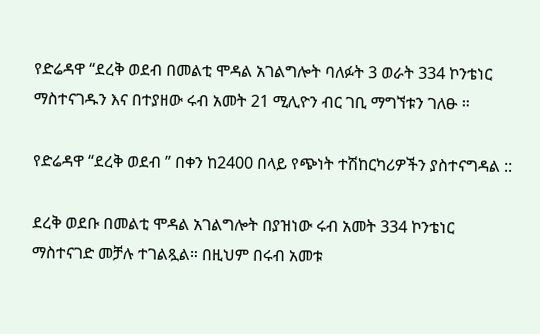የድሬዳዋ “ደረቅ ወደብ በመልቲ ሞዳል አገልግሎት ባለፉት 3 ወራት 334 ኮንቴነር ማስተናገዱን እና በተያዘው ሩብ አመት 21 ሚሊዮን ብር ገቢ ማግኘቱን ገለፁ ።

የድሬዳዋ “ደረቅ ወደብ ” በቀን ከ2400 በላይ የጭነት ተሽከርካሪዎችን ያስተናግዳል ::

ደረቅ ወደቡ በመልቲ ሞዳል አገልግሎት በያዝነው ሩብ አመት 334 ኮንቴነር ማስተናገድ መቻሉ ተገልጿል። በዚህም በሩብ አመቱ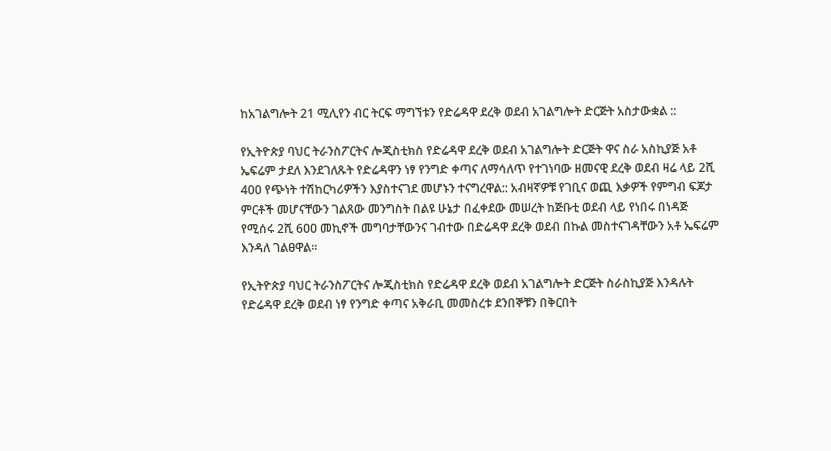ከአገልግሎት 21 ሚሊየን ብር ትርፍ ማግኘቱን የድሬዳዋ ደረቅ ወደብ አገልግሎት ድርጅት አስታውቋል ::

የኢትዮጵያ ባህር ትራንስፖርትና ሎጂስቲክስ የድሬዳዋ ደረቅ ወደብ አገልግሎት ድርጅት ዋና ስራ አስኪያጅ አቶ ኤፍሬም ታደለ እንደገለጹት የድሬዳዋን ነፃ የንግድ ቀጣና ለማሳለጥ የተገነባው ዘመናዊ ደረቅ ወደብ ዛሬ ላይ 2ሺ 400 የጭነት ተሽከርካሪዎችን እያስተናገደ መሆኑን ተናግረዋል:: አብዛኛዎቹ የገቢና ወጪ እቃዎች የምግብ ፍጆታ ምርቶች መሆናቸውን ገልጸው መንግስት በልዩ ሁኔታ በፈቀደው መሠረት ከጅቡቲ ወደብ ላይ የነበሩ በነዳጅ የሚሰሩ 2ሺ 6ዐዐ መኪኖች መግባታቸውንና ገብተው በድሬዳዋ ደረቅ ወደብ በኩል መስተናገዳቸውን አቶ ኤፍሬም እንዳለ ገልፀዋል።

የኢትዮጵያ ባህር ትራንስፖርትና ሎጂስቲክስ የድሬዳዋ ደረቅ ወደብ አገልግሎት ድርጅት ስራስኪያጅ እንዳሉት የድሬዳዋ ደረቅ ወደብ ነፃ የንግድ ቀጣና አቅራቢ መመስረቱ ደንበኞቹን በቅርበት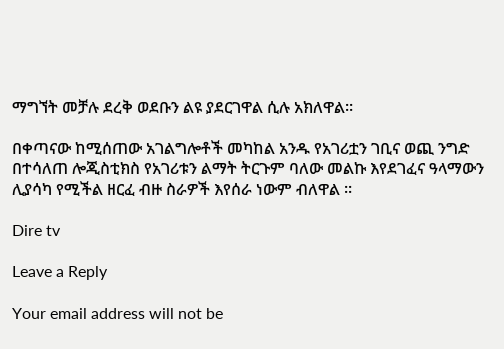ማግኘት መቻሉ ደረቅ ወደቡን ልዩ ያደርገዋል ሲሉ አክለዋል።

በቀጣናው ከሚሰጠው አገልግሎቶች መካከል አንዱ የአገሪቷን ገቢና ወጪ ንግድ በተሳለጠ ሎጂስቲክስ የአገሪቱን ልማት ትርጉም ባለው መልኩ እየደገፈና ዓላማውን ሊያሳካ የሚችል ዘርፈ ብዙ ስራዎች እየሰራ ነውም ብለዋል ፡፡

Dire tv

Leave a Reply

Your email address will not be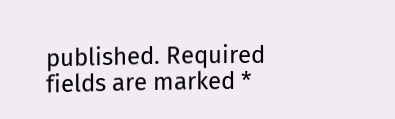published. Required fields are marked *